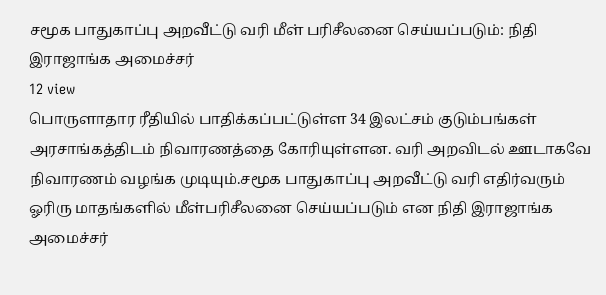சமூக பாதுகாப்பு அறவீட்டு வரி மீள் பரிசீலனை செய்யப்படும்: நிதி இராஜாங்க அமைச்சர்
12 view
பொருளாதார ரீதியில் பாதிக்கப்பட்டுள்ள 34 இலட்சம் குடும்பங்கள் அரசாங்கத்திடம் நிவாரணத்தை கோரியுள்ளன. வரி அறவிடல் ஊடாகவே நிவாரணம் வழங்க முடியும்.சமூக பாதுகாப்பு அறவீட்டு வரி எதிர்வரும் ஓரிரு மாதங்களில் மீள்பரிசீலனை செய்யப்படும் என நிதி இராஜாங்க அமைச்சர்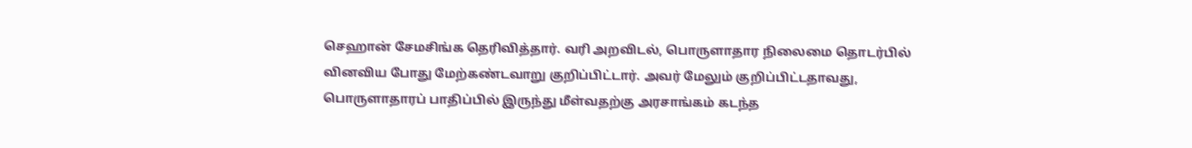செஹான் சேமசிங்க தெரிவித்தார். வரி அறவிடல், பொருளாதார நிலைமை தொடர்பில் வினவிய போது மேற்கண்டவாறு குறிப்பிட்டார். அவர் மேலும் குறிப்பிட்டதாவது, பொருளாதாரப் பாதிப்பில் இருந்து மீள்வதற்கு அரசாங்கம் கடந்த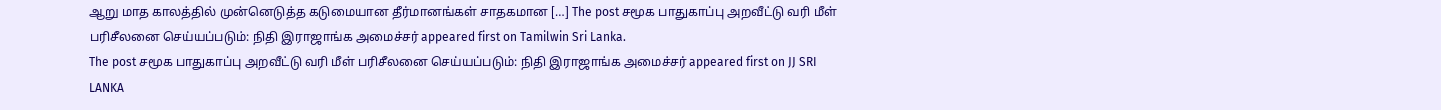ஆறு மாத காலத்தில் முன்னெடுத்த கடுமையான தீர்மானங்கள் சாதகமான […] The post சமூக பாதுகாப்பு அறவீட்டு வரி மீள் பரிசீலனை செய்யப்படும்: நிதி இராஜாங்க அமைச்சர் appeared first on Tamilwin Sri Lanka.
The post சமூக பாதுகாப்பு அறவீட்டு வரி மீள் பரிசீலனை செய்யப்படும்: நிதி இராஜாங்க அமைச்சர் appeared first on JJ SRI LANKA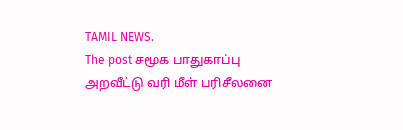TAMIL NEWS.
The post சமூக பாதுகாப்பு அறவீட்டு வரி மீள் பரிசீலனை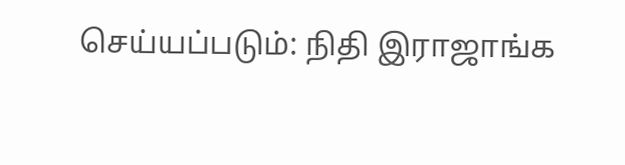செய்யப்படும்: நிதி இராஜாங்க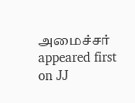அமைச்சர் appeared first on JJ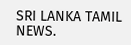SRI LANKA TAMIL NEWS.